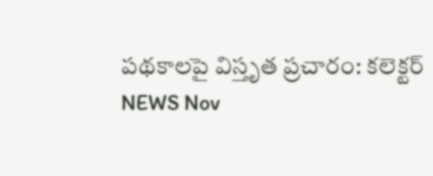పథకాలపై విస్తృత ప్రచారం: కలెక్టర్
NEWS Nov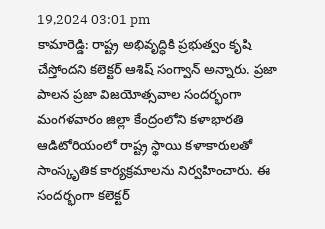19,2024 03:01 pm
కామారెడ్డి: రాష్ట్ర అభివృద్ధికి ప్రభుత్వం కృషి చేస్తోందని కలెక్టర్ ఆశిష్ సంగ్వాన్ అన్నారు. ప్రజా పాలన ప్రజా విజయోత్సవాల సందర్భంగా మంగళవారం జిల్లా కేంద్రంలోని కళాభారతి ఆడిటోరియంలో రాష్ట్ర స్థాయి కళాకారులతో సాంస్కృతిక కార్యక్రమాలను నిర్వహించారు. ఈ సందర్భంగా కలెక్టర్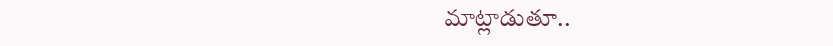మాట్లాడుతూ..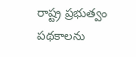రాష్ట్ర ప్రభుత్వం పథకాలను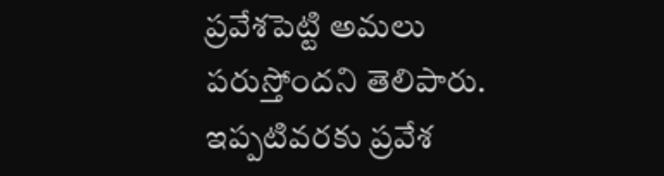ప్రవేశపెట్టి అమలు పరుస్తోందని తెలిపారు. ఇప్పటివరకు ప్రవేశ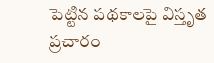పెట్టిన పథకాలపై విస్తృత ప్రచారం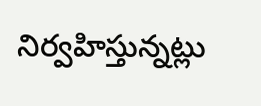నిర్వహిస్తున్నట్లు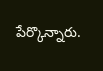పేర్కొన్నారు.